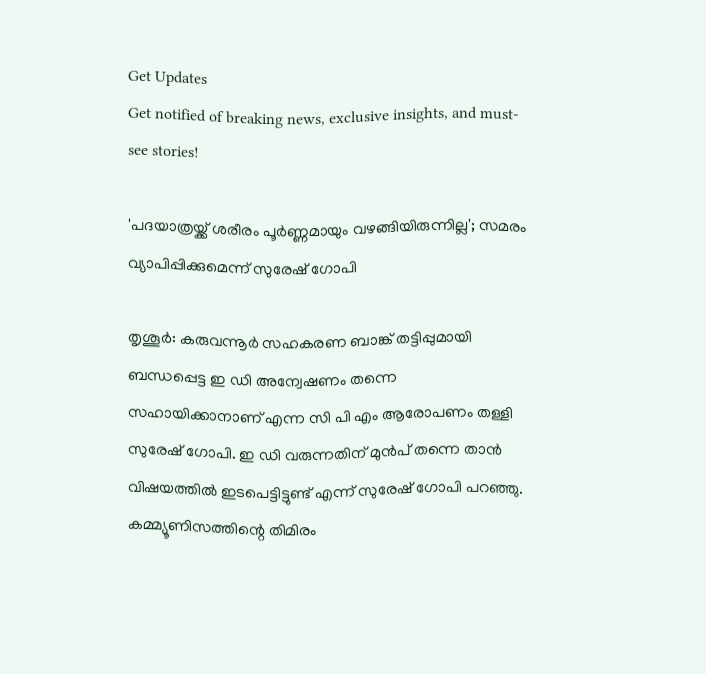Get Updates
Get notified of breaking news, exclusive insights, and must-see stories!

'പദയാത്രയ്ക്ക് ശരീരം പൂര്‍ണ്ണമായും വഴങ്ങിയിരുന്നില്ല'; സമരം വ്യാപിപ്പിക്കുമെന്ന് സുരേഷ് ഗോപി

തൃശൂര്‍: കരുവന്നൂര്‍ സഹകരണ ബാങ്ക് തട്ടിപ്പുമായി ബന്ധപ്പെട്ട ഇ ഡി അന്വേഷണം തന്നെ സഹായിക്കാനാണ് എന്ന സി പി എം ആരോപണം തള്ളി സുരേഷ് ഗോപി. ഇ ഡി വരുന്നതിന് മുന്‍പ് തന്നെ താന്‍ വിഷയത്തില്‍ ഇടപെട്ടിട്ടുണ്ട് എന്ന് സുരേഷ് ഗോപി പറഞ്ഞു. കമ്മ്യൂണിസത്തിന്റെ തിമിരം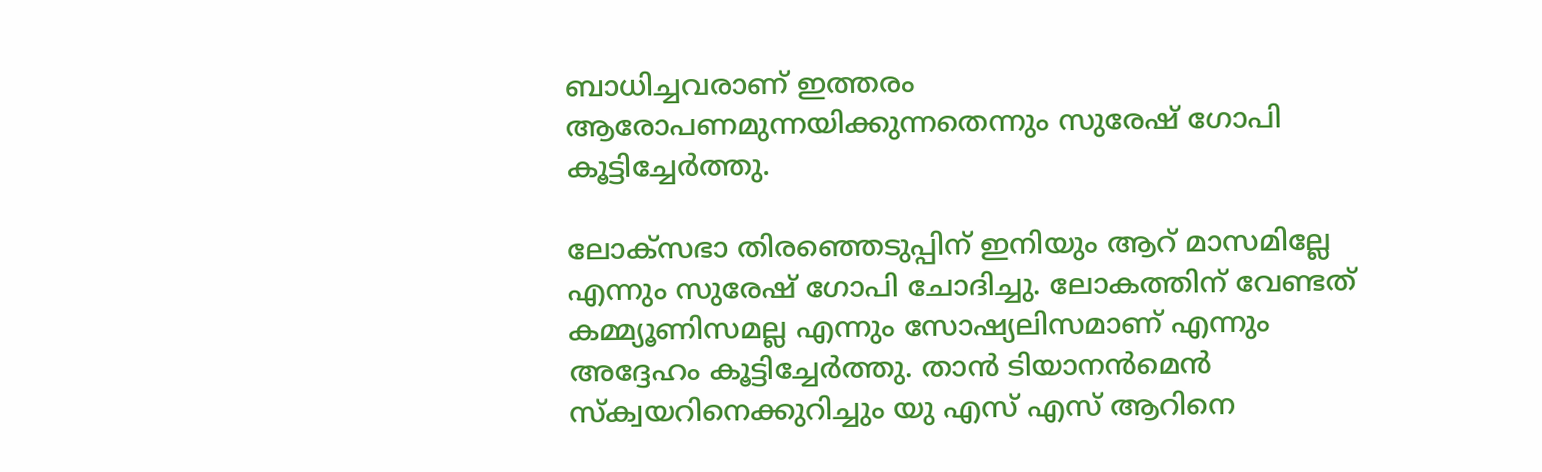ബാധിച്ചവരാണ് ഇത്തരം ആരോപണമുന്നയിക്കുന്നതെന്നും സുരേഷ് ഗോപി കൂട്ടിച്ചേര്‍ത്തു.

ലോക്‌സഭാ തിരഞ്ഞെടുപ്പിന് ഇനിയും ആറ് മാസമില്ലേ എന്നും സുരേഷ് ഗോപി ചോദിച്ചു. ലോകത്തിന് വേണ്ടത് കമ്മ്യൂണിസമല്ല എന്നും സോഷ്യലിസമാണ് എന്നും അദ്ദേഹം കൂട്ടിച്ചേര്‍ത്തു. താന്‍ ടിയാനന്‍മെന്‍ സ്‌ക്വയറിനെക്കുറിച്ചും യു എസ് എസ് ആറിനെ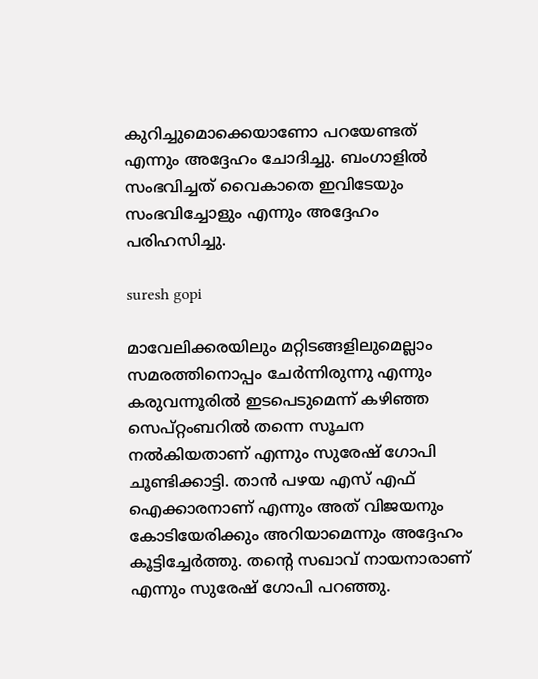കുറിച്ചുമൊക്കെയാണോ പറയേണ്ടത് എന്നും അദ്ദേഹം ചോദിച്ചു. ബംഗാളില്‍ സംഭവിച്ചത് വൈകാതെ ഇവിടേയും സംഭവിച്ചോളും എന്നും അദ്ദേഹം പരിഹസിച്ചു.

suresh gopi

മാവേലിക്കരയിലും മറ്റിടങ്ങളിലുമെല്ലാം സമരത്തിനൊപ്പം ചേര്‍ന്നിരുന്നു എന്നും കരുവന്നൂരില്‍ ഇടപെടുമെന്ന് കഴിഞ്ഞ സെപ്റ്റംബറില്‍ തന്നെ സൂചന നല്‍കിയതാണ് എന്നും സുരേഷ് ഗോപി ചൂണ്ടിക്കാട്ടി. താന്‍ പഴയ എസ് എഫ് ഐക്കാരനാണ് എന്നും അത് വിജയനും കോടിയേരിക്കും അറിയാമെന്നും അദ്ദേഹം കൂട്ടിച്ചേര്‍ത്തു. തന്റെ സഖാവ് നായനാരാണ് എന്നും സുരേഷ് ഗോപി പറഞ്ഞു.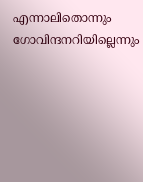എന്നാലിതൊന്നും ഗോവിന്ദനറിയില്ലെന്നും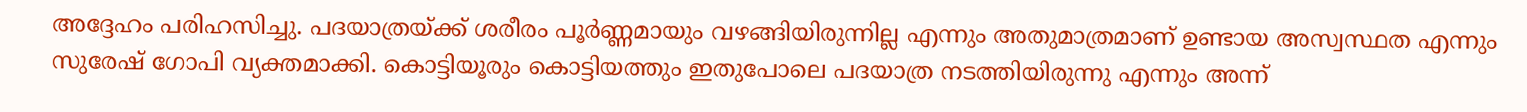അദ്ദേഹം പരിഹസിച്ചു. പദയാത്രയ്ക്ക് ശരീരം പൂര്‍ണ്ണമായും വഴങ്ങിയിരുന്നില്ല എന്നും അതുമാത്രമാണ് ഉണ്ടായ അസ്വസ്ഥത എന്നും സുരേഷ് ഗോപി വ്യക്തമാക്കി. കൊട്ടിയൂരും കൊട്ടിയത്തും ഇതുപോലെ പദയാത്ര നടത്തിയിരുന്നു എന്നും അന്ന്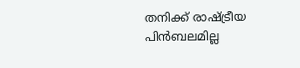തനിക്ക് രാഷ്ട്രീയ പിന്‍ബലമില്ല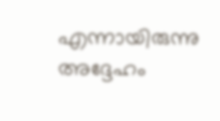എന്നായിരുന്നു അദ്ദേഹം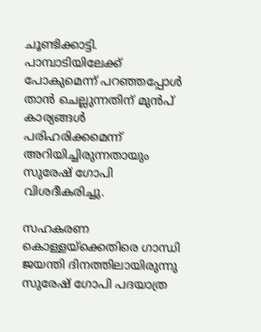ചൂണ്ടിക്കാട്ടി. പാമ്പാടിയിലേക്ക് പോകുമെന്ന് പറഞ്ഞപ്പോള്‍ താന്‍ ചെല്ലുന്നതിന് മുന്‍പ് കാര്യങ്ങള്‍ പരിഹരിക്കമെന്ന് അറിയിച്ചിരുന്നതായും സുരേഷ് ഗോപി വിശദീകരിച്ചു.

സഹകരണ കൊള്ളയ്‌ക്കെതിരെ ഗാന്ധി ജയന്തി ദിനത്തിലായിരുന്നു സുരേഷ് ഗോപി പദയാത്ര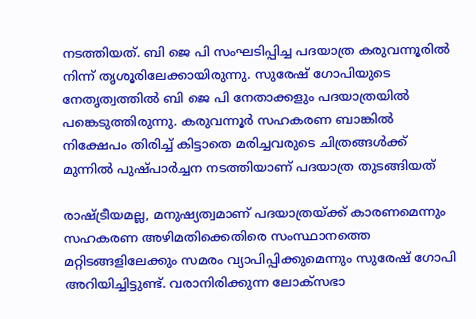നടത്തിയത്. ബി ജെ പി സംഘടിപ്പിച്ച പദയാത്ര കരുവന്നൂരില്‍ നിന്ന് തൃശൂരിലേക്കായിരുന്നു. സുരേഷ് ഗോപിയുടെ നേതൃത്വത്തില്‍ ബി ജെ പി നേതാക്കളും പദയാത്രയില്‍ പങ്കെടുത്തിരുന്നു. കരുവന്നൂര്‍ സഹകരണ ബാങ്കില്‍ നിക്ഷേപം തിരിച്ച് കിട്ടാതെ മരിച്ചവരുടെ ചിത്രങ്ങള്‍ക്ക് മുന്നില്‍ പുഷ്പാര്‍ച്ചന നടത്തിയാണ് പദയാത്ര തുടങ്ങിയത്

രാഷ്ട്രീയമല്ല, മനുഷ്യത്വമാണ് പദയാത്രയ്ക്ക് കാരണമെന്നും സഹകരണ അഴിമതിക്കെതിരെ സംസ്ഥാനത്തെ മറ്റിടങ്ങളിലേക്കും സമരം വ്യാപിപ്പിക്കുമെന്നും സുരേഷ് ഗോപി അറിയിച്ചിട്ടുണ്ട്. വരാനിരിക്കുന്ന ലോക്‌സഭാ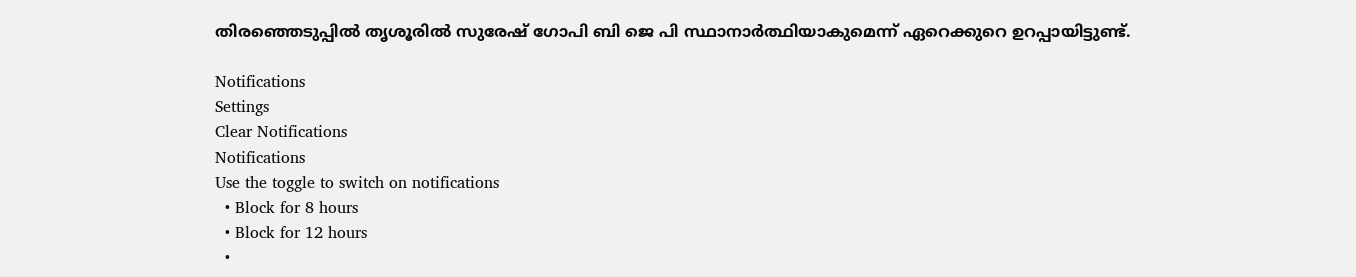തിരഞ്ഞെടുപ്പില്‍ തൃശൂരില്‍ സുരേഷ് ഗോപി ബി ജെ പി സ്ഥാനാര്‍ത്ഥിയാകുമെന്ന് ഏറെക്കുറെ ഉറപ്പായിട്ടുണ്ട്.

Notifications
Settings
Clear Notifications
Notifications
Use the toggle to switch on notifications
  • Block for 8 hours
  • Block for 12 hours
  •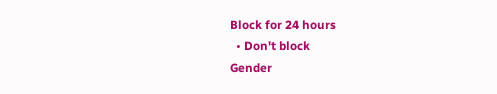Block for 24 hours
  • Don't block
Gender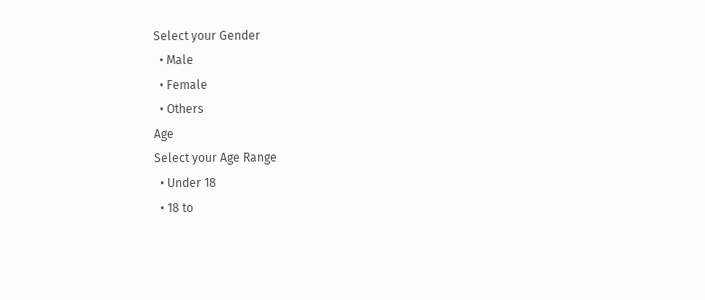Select your Gender
  • Male
  • Female
  • Others
Age
Select your Age Range
  • Under 18
  • 18 to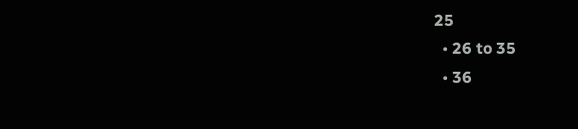25
  • 26 to 35
  • 36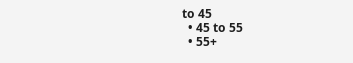to 45
  • 45 to 55
  • 55+